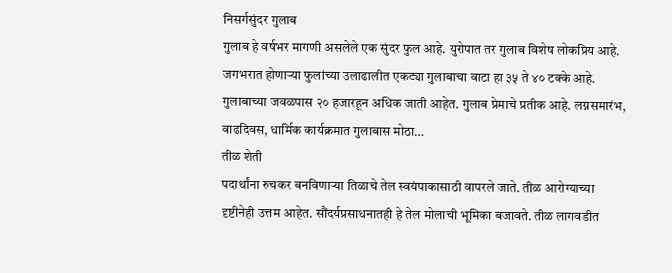निसर्गसुंदर गुलाब
गुलाब हे वर्षभर मागणी असलेले एक सुंदर फुल आहे. युरोपात तर गुलाब विशेष लोकप्रिय आहे. जगभरात होणाऱ्या फुलांच्या उलाढालीत एकट्या गुलाबाचा वाटा हा ३५ ते ४० टक्के आहे. गुलाबाच्या जवळपास २० हजारहून अधिक जाती आहेत. गुलाब प्रेमाचे प्रतीक आहे. लग्नसमारंभ, वाढदिवस, धार्मिक कार्यक्रमात गुलाबास मोठा…
तीळ शेती
पदार्थांना रुचकर बनविणाऱ्या तिळाचे तेल स्वयंपाकासाठी वापरले जाते. तीळ आरोग्याच्या दृष्टीनेही उत्तम आहेत. सौंदर्यप्रसाधनातही हे तेल मोलाची भूमिका बजावते. तीळ लागवडीत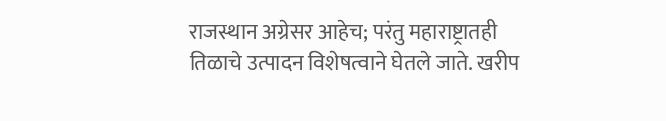राजस्थान अग्रेसर आहेच; परंतु महाराष्ट्रातही तिळाचे उत्पादन विशेषत्वाने घेतले जाते. खरीप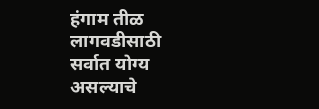हंगाम तीळ लागवडीसाठी सर्वात योग्य असल्याचे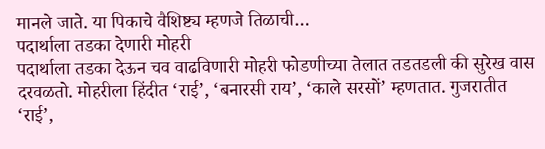मानले जाते. या पिकाचे वैशिष्ट्य म्हणजे तिळाची…
पदार्थाला तडका देणारी मोहरी
पदार्थाला तडका देऊन चव वाढविणारी मोहरी फोडणीच्या तेलात तडतडली की सुरेख वास दरवळतो. मोहरीला हिंदीत ‘राई’, ‘बनारसी राय’, ‘काले सरसों’ म्हणतात. गुजरातीत ‘राई’,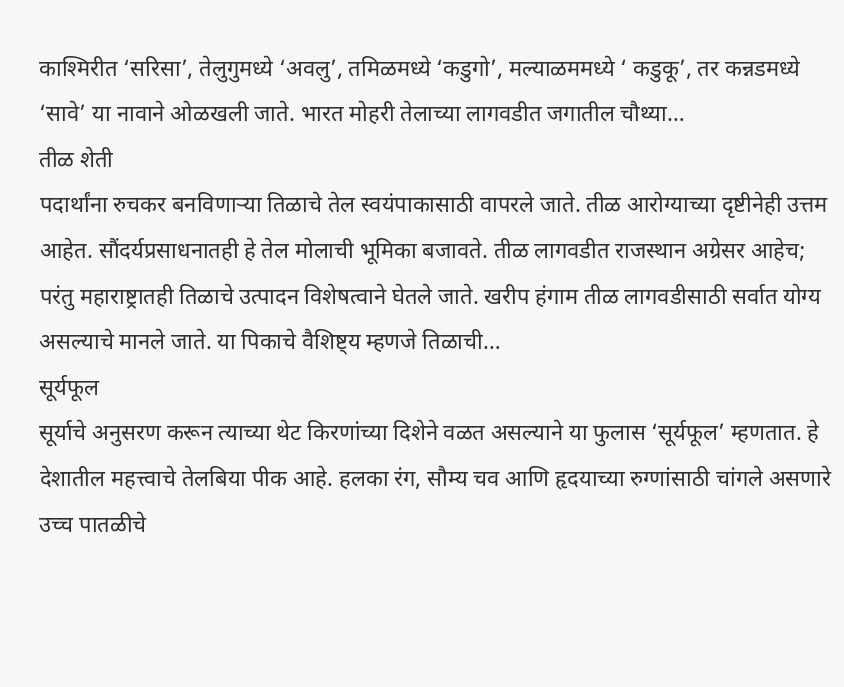काश्मिरीत ‘सरिसा’, तेलुगुमध्ये ‘अवलु’, तमिळमध्ये ‘कडुगो’, मल्याळममध्ये ‘ कडुकू’, तर कन्नडमध्ये ‘सावे’ या नावाने ओळखली जाते. भारत मोहरी तेलाच्या लागवडीत जगातील चौथ्या…
तीळ शेती
पदार्थांना रुचकर बनविणाऱ्या तिळाचे तेल स्वयंपाकासाठी वापरले जाते. तीळ आरोग्याच्या दृष्टीनेही उत्तम आहेत. सौंदर्यप्रसाधनातही हे तेल मोलाची भूमिका बजावते. तीळ लागवडीत राजस्थान अग्रेसर आहेच; परंतु महाराष्ट्रातही तिळाचे उत्पादन विशेषत्वाने घेतले जाते. खरीप हंगाम तीळ लागवडीसाठी सर्वात योग्य असल्याचे मानले जाते. या पिकाचे वैशिष्ट्य म्हणजे तिळाची…
सूर्यफूल
सूर्याचे अनुसरण करून त्याच्या थेट किरणांच्या दिशेने वळत असल्याने या फुलास ‘सूर्यफूल’ म्हणतात. हे देशातील महत्त्वाचे तेलबिया पीक आहे. हलका रंग, सौम्य चव आणि हृदयाच्या रुग्णांसाठी चांगले असणारे उच्च पातळीचे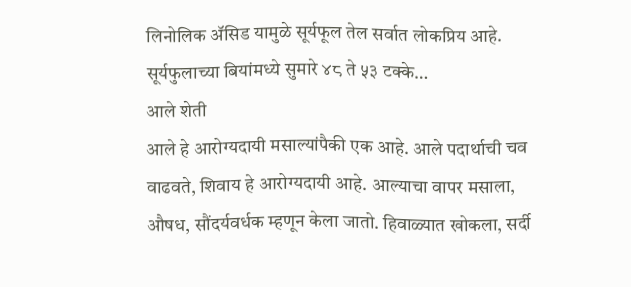लिनोलिक ॲसिड यामुळे सूर्यफूल तेल सर्वात लोकप्रिय आहे. सूर्यफुलाच्या बियांमध्ये सुमारे ४८ ते ५३ टक्के…
आले शेती
आले हे आरोग्यदायी मसाल्यांपैकी एक आहे. आले पदार्थाची चव वाढवते, शिवाय हे आरोग्यदायी आहे. आल्याचा वापर मसाला, औषध, सौंदर्यवर्धक म्हणून केला जातो. हिवाळ्यात खोकला, सर्दी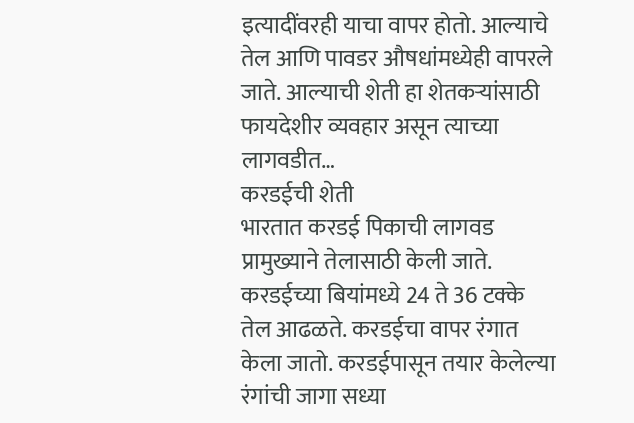इत्यादींवरही याचा वापर होतो. आल्याचे तेल आणि पावडर औषधांमध्येही वापरले जाते. आल्याची शेती हा शेतकऱ्यांसाठी फायदेशीर व्यवहार असून त्याच्या लागवडीत…
करडईची शेती
भारतात करडई पिकाची लागवड प्रामुख्याने तेलासाठी केली जाते. करडईच्या बियांमध्ये 24 ते 36 टक्के तेल आढळते. करडईचा वापर रंगात केला जातो. करडईपासून तयार केलेल्या रंगांची जागा सध्या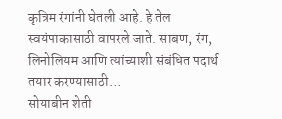कृत्रिम रंगांनी घेतली आहे. हे तेल स्वयंपाकासाठी वापरले जाते. साबण, रंग, लिनोलियम आणि त्यांच्याशी संबंधित पदार्थ तयार करण्यासाठी…
सोयाबीन शेती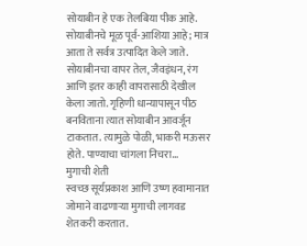सोयाबीन हे एक तेलबिया पीक आहे. सोयाबीनचे मूळ पूर्व-आशिया आहे; मात्र आता ते सर्वत्र उत्पादित केले जाते. सोयाबीनचा वापर तेल, जैवइंधन, रंग आणि इतर काही वापरासाठी देखील केला जातो. गृहिणी धान्यापासून पीठ बनविताना त्यात सोयाबीन आवर्जून टाकतात. त्यामुळे पोळी, भाकरी मऊसर होते. पाण्याचा चांगला निचरा…
मुगाची शेती
स्वच्छ सूर्यप्रकाश आणि उष्ण हवामानात जोमाने वाढणाऱ्या मुगाची लागवड शेतकरी करतात.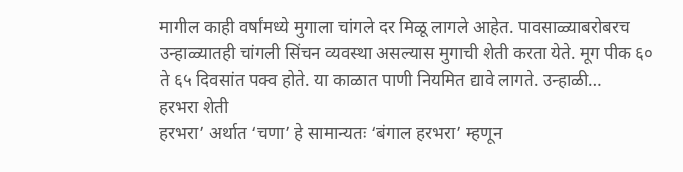मागील काही वर्षांमध्ये मुगाला चांगले दर मिळू लागले आहेत. पावसाळ्याबरोबरच उन्हाळ्यातही चांगली सिंचन व्यवस्था असल्यास मुगाची शेती करता येते. मूग पीक ६० ते ६५ दिवसांत पक्व होते. या काळात पाणी नियमित द्यावे लागते. उन्हाळी…
हरभरा शेती
हरभरा’ अर्थात ‘चणा’ हे सामान्यतः ‘बंगाल हरभरा’ म्हणून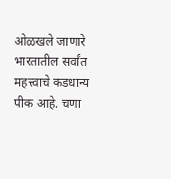ओळखले जाणारे भारतातील सर्वांत महत्त्वाचे कडधान्य पीक आहे. चणा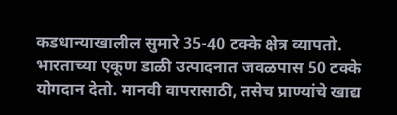कडधान्याखालील सुमारे 35-40 टक्के क्षेत्र व्यापतो. भारताच्या एकूण डाळी उत्पादनात जवळपास 50 टक्के योगदान देतो. मानवी वापरासाठी, तसेच प्राण्यांचे खाद्य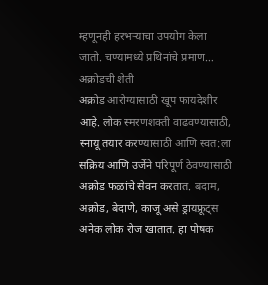म्हणूनही हरभऱ्याचा उपयोग केला जातो. चण्यामध्ये प्रथिनांचे प्रमाण…
अक्रोडची शेती
अक्रोड आरोग्यासाठी खूप फायदेशीर आहे. लोक स्मरणशक्ती वाढवण्यासाठी, स्नायू तयार करण्यासाठी आणि स्वत:ला सक्रिय आणि उर्जेने परिपूर्ण ठेवण्यासाठी अक्रोड फळांचे सेवन करतात. बदाम, अक्रोड, बेदाणे, काजू असे ड्रायफ्रूट्स अनेक लोक रोज खातात. हा पोषक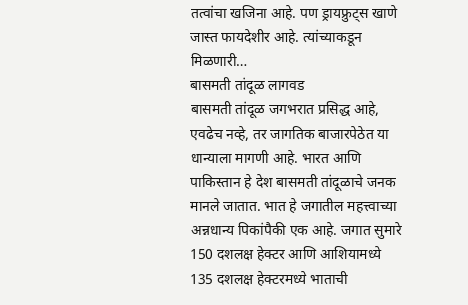तत्वांचा खजिना आहे. पण ड्रायफ्रुट्स खाणे जास्त फायदेशीर आहे. त्यांच्याकडून मिळणारी…
बासमती तांदूळ लागवड
बासमती तांदूळ जगभरात प्रसिद्ध आहे, एवढेच नव्हे, तर जागतिक बाजारपेठेत या धान्याला मागणी आहे. भारत आणि पाकिस्तान हे देश बासमती तांदूळाचे जनक मानले जातात. भात हे जगातील महत्त्वाच्या अन्नधान्य पिकांपैकी एक आहे. जगात सुमारे 150 दशलक्ष हेक्टर आणि आशियामध्ये 135 दशलक्ष हेक्टरमध्ये भाताची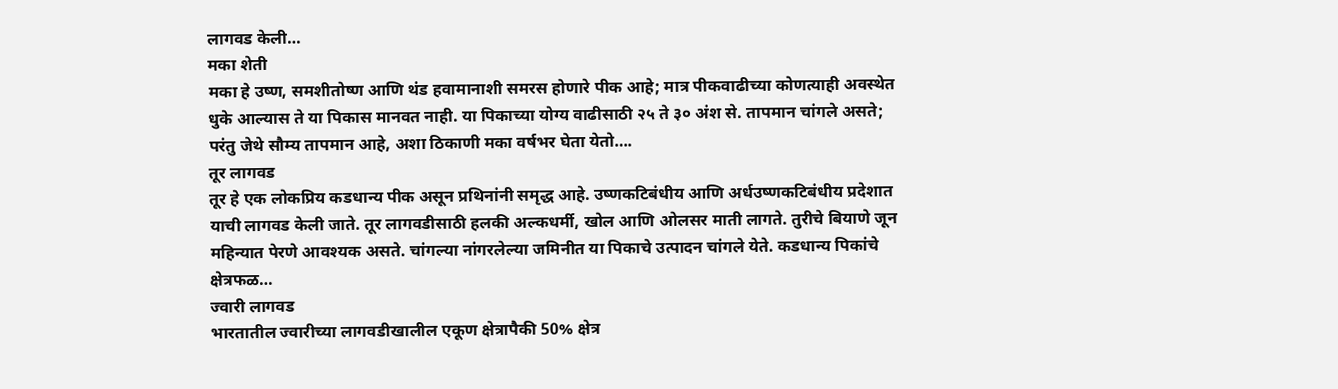लागवड केली…
मका शेती
मका हे उष्ण, समशीतोष्ण आणि थंड हवामानाशी समरस होणारे पीक आहे; मात्र पीकवाढीच्या कोणत्याही अवस्थेत धुके आल्यास ते या पिकास मानवत नाही. या पिकाच्या योग्य वाढीसाठी २५ ते ३० अंश से. तापमान चांगले असते; परंतु जेथे सौम्य तापमान आहे, अशा ठिकाणी मका वर्षभर घेता येतो….
तूर लागवड
तूर हे एक लोकप्रिय कडधान्य पीक असून प्रथिनांनी समृद्ध आहे. उष्णकटिबंधीय आणि अर्धउष्णकटिबंधीय प्रदेशात याची लागवड केली जाते. तूर लागवडीसाठी हलकी अल्कधर्मी, खोल आणि ओलसर माती लागते. तुरीचे बियाणे जून महिन्यात पेरणे आवश्यक असते. चांगल्या नांगरलेल्या जमिनीत या पिकाचे उत्पादन चांगले येते. कडधान्य पिकांचे क्षेत्रफळ…
ज्वारी लागवड
भारतातील ज्वारीच्या लागवडीखालील एकूण क्षेत्रापैकी 50% क्षेत्र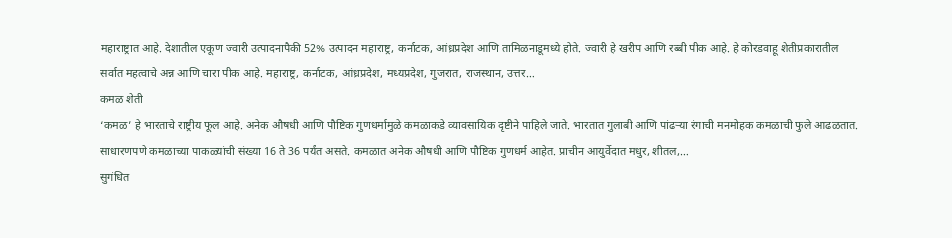महाराष्ट्रात आहे. देशातील एकूण ज्वारी उत्पादनापैकी 52% उत्पादन महाराष्ट्र, कर्नाटक, आंध्रप्रदेश आणि तामिळनाडूमध्ये होते. ज्वारी हे खरीप आणि रब्बी पीक आहे. हे कोरडवाहू शेतीप्रकारातील सर्वात महत्वाचे अन्न आणि चारा पीक आहे. महाराष्ट्र, कर्नाटक, आंध्रप्रदेश, मध्यप्रदेश, गुजरात, राजस्थान, उत्तर…
कमळ शेती
‘कमळ’ हे भारताचे राष्ट्रीय फूल आहे. अनेक औषधी आणि पौष्टिक गुणधर्मामुळे कमळाकडे व्यावसायिक दृष्टीने पाहिले जाते. भारतात गुलाबी आणि पांढऱ्या रंगाची मनमोहक कमळाची फुले आढळतात. साधारणपणे कमळाच्या पाकळ्यांची संख्या 16 ते 36 पर्यंत असते. कमळात अनेक औषधी आणि पौष्टिक गुणधर्म आहेत. प्राचीन आयुर्वेदात मधुर, शीतल,…
सुगंधित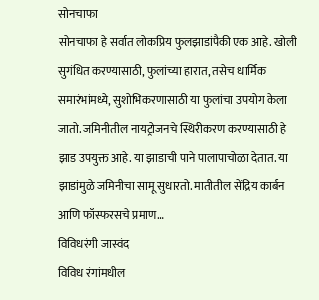सोनचाफा
सोनचाफा हे सर्वात लोकप्रिय फुलझाडांपैकी एक आहे. खोली सुगंधित करण्यासाठी, फुलांच्या हारात, तसेच धार्मिक समारंभांमध्ये, सुशोभिकरणासाठी या फुलांचा उपयोग केला जातो. जमिनीतील नायट्रोजनचे स्थिरीकरण करण्यासाठी हे झाड उपयुक्त आहे. या झाडाची पाने पालापाचोळा देतात. या झाडांमुळे जमिनीचा सामू सुधारतो. मातीतील सेंद्रिय कार्बन आणि फॉस्फरसचे प्रमाण…
विविधरंगी जास्वंद
विविध रंगांमधील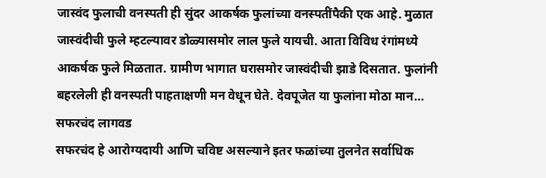जास्वंद फुलाची वनस्पती ही सुंदर आकर्षक फुलांच्या वनस्पतींपैकी एक आहे. मुळात जास्वंदीची फुले म्हटल्यावर डोळ्यासमोर लाल फुले यायची. आता विविध रंगांमध्ये आकर्षक फुले मिळतात. ग्रामीण भागात घरासमोर जास्वंदीची झाडे दिसतात. फुलांनी बहरलेली ही वनस्पती पाहताक्षणी मन वेधून घेते. देवपूजेत या फुलांना मोठा मान…
सफरचंद लागवड
सफरचंद हे आरोग्यदायी आणि चविष्ट असल्याने इतर फळांच्या तुलनेत सर्वाधिक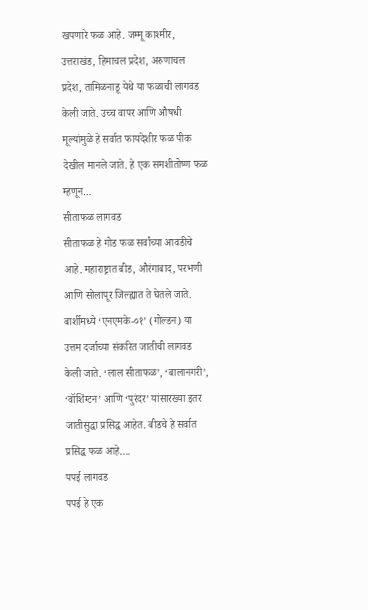खपणारे फळ आहे. जम्मू काश्मीर, उत्तराखंड, हिमाचल प्रदेश, अरुणाचल प्रदेश, तामिळनाडू येथे या फळाची लागवड केली जाते. उच्च वापर आणि औषधी मूल्यांमुळे हे सर्वात फायदेशीर फळ पीक देखील मानले जाते. हे एक समशीतोष्ण फळ म्हणून…
सीताफळ लागवड
सीताफळ हे गोड फळ सर्वांच्या आवडीचे आहे. महाराष्ट्रात बीड, औरंगाबाद, परभणी आणि सोलापूर जिल्ह्यात ते घेतले जाते. बार्शीमध्ये ‘एनएमके-०१’ (गोल्डन) या उत्तम दर्जाच्या संकरित जातीची लागवड केली जाते. ‘लाल सीताफळ’, ‘बालानगरी’, ‘वॉशिंग्टन’ आणि ‘पुरंदर’ यांसारख्या इतर जातीसुद्धा प्रसिद्ध आहेत. बीडचे हे सर्वात प्रसिद्ध फळ आहे….
पपई लागवड
पपई हे एक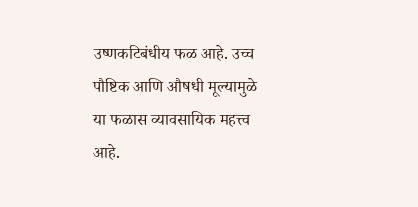उष्णकटिबंधीय फळ आहे. उच्च पौष्टिक आणि औषधी मूल्यामुळे या फळास व्यावसायिक महत्त्व आहे.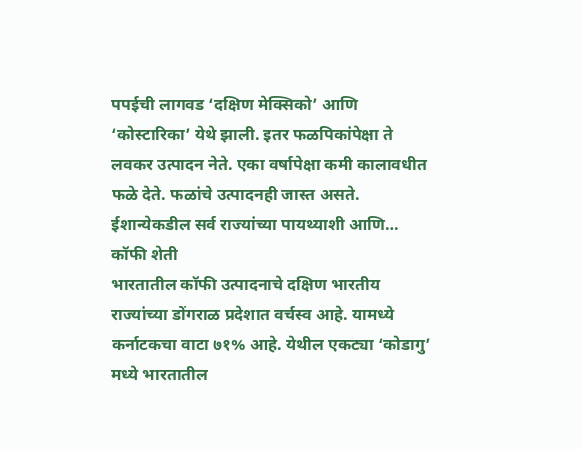पपईची लागवड ‘दक्षिण मेक्सिको’ आणि ‘कोस्टारिका’ येथे झाली. इतर फळपिकांपेक्षा ते लवकर उत्पादन नेते. एका वर्षापेक्षा कमी कालावधीत फळे देते. फळांचे उत्पादनही जास्त असते. ईशान्येकडील सर्व राज्यांच्या पायथ्याशी आणि…
कॉफी शेती
भारतातील कॉफी उत्पादनाचे दक्षिण भारतीय राज्यांच्या डोंगराळ प्रदेशात वर्चस्व आहे. यामध्ये कर्नाटकचा वाटा ७१% आहे. येथील एकट्या ‘कोडागु’ मध्ये भारतातील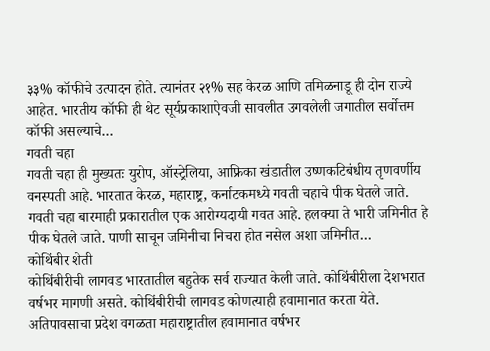३३% कॉफीचे उत्पादन होते. त्यानंतर २१% सह केरळ आणि तमिळनाडू ही दोन राज्ये आहेत. भारतीय कॉफी ही थेट सूर्यप्रकाशाऐवजी सावलीत उगवलेली जगातील सर्वोत्तम कॉफी असल्याचे…
गवती चहा
गवती चहा ही मुख्यतः युरोप, ऑस्ट्रेलिया, आफ्रिका खंडातील उष्णकटिबंधीय तृणवर्णीय वनस्पती आहे. भारतात केरळ, महाराष्ट्र, कर्नाटकमध्ये गवती चहाचे पीक घेतले जाते. गवती चहा बारमाही प्रकारातील एक आरोग्यदायी गवत आहे. हलक्या ते भारी जमिनीत हे पीक घेतले जाते. पाणी साचून जमिनीचा निचरा होत नसेल अशा जमिनीत…
कोथिंबीर शेती
कोथिंबीरीची लागवड भारतातील बहुतेक सर्व राज्यात केली जाते. कोथिंबीरीला देशभरात वर्षभर मागणी असते. कोथिंबीरीची लागवड कोणत्याही हवामानात करता येते. अतिपावसाचा प्रदेश वगळता महाराष्ट्रातील हवामानात वर्षभर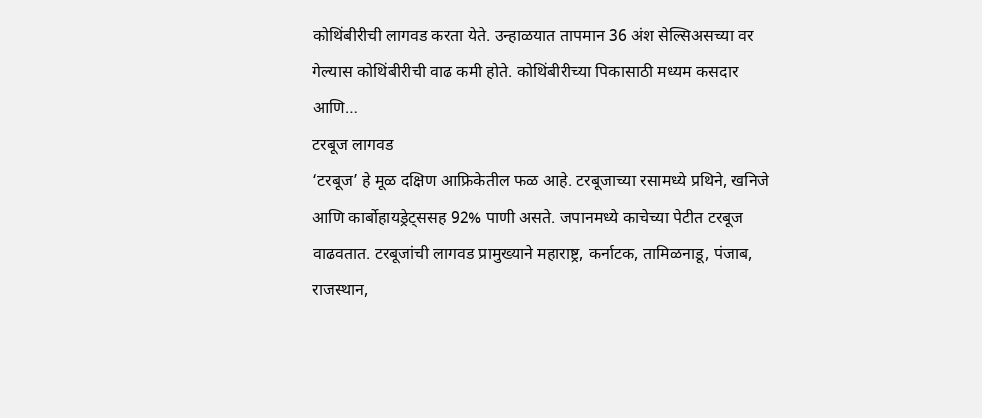कोथिंबीरीची लागवड करता येते. उन्हाळयात तापमान 36 अंश सेल्सिअसच्या वर गेल्यास कोथिंबीरीची वाढ कमी होते. कोथिंबीरीच्या पिकासाठी मध्यम कसदार आणि…
टरबूज लागवड
‘टरबूज’ हे मूळ दक्षिण आफ्रिकेतील फळ आहे. टरबूजाच्या रसामध्ये प्रथिने, खनिजे आणि कार्बोहायड्रेट्ससह 92% पाणी असते. जपानमध्ये काचेच्या पेटीत टरबूज वाढवतात. टरबूजांची लागवड प्रामुख्याने महाराष्ट्र, कर्नाटक, तामिळनाडू, पंजाब, राजस्थान,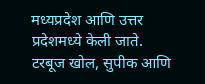मध्यप्रदेश आणि उत्तर प्रदेशमध्ये केली जाते. टरबूज खोल, सुपीक आणि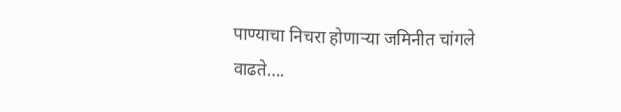पाण्याचा निचरा होणाऱ्या जमिनीत चांगले वाढते….